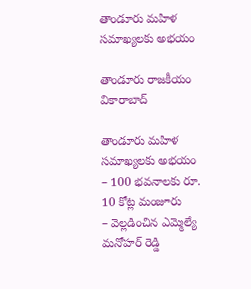తాండూరు మహిళ సమాఖ్యలకు అభయం

తాండూరు రాజకీయం వికారాబాద్

తాండూరు మహిళ సమాఖ్యలకు అభయం
– 100 భవనాలకు రూ. 10 కోట్ల మంజూరు
– వెల్లడించిన ఎమ్మెల్యే మనోహర్ రెడ్డి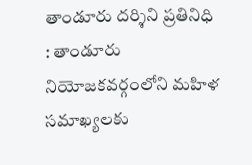తాండూరు దర్శిని ప్రతినిధి : తాండూరు నియోజకవర్గంలోని మహిళ సమాఖ్యలకు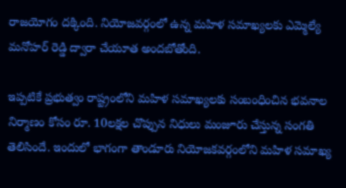రాజయోగం దక్కింది. నియోజవర్గంలో ఉన్న మహిళ సమాఖ్యలకు ఎమ్మెల్యే మనోహర్ రెడ్డి ద్వారా చేయూత అందబోతోంది.

ఇప్పటికే ప్రభుత్వం రాష్ట్రంలోని మహిళ సమాఖ్యలకు సంబంధించిన భవనాల నిర్మాణం కోసం రూ. 10లక్షల చొప్పున నిధులు మంజూరు చేస్తున్న సంగతి తెలిసిందే. ఇందులో భాగంగా తాండూరు నియోజకవర్గంలోని మహిళ సమాఖ్య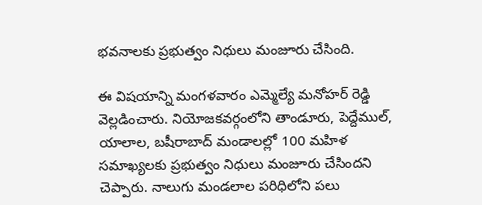భవనాలకు ప్రభుత్వం నిధులు మంజూరు చేసింది.

ఈ విషయాన్ని మంగళవారం ఎమ్మెల్యే మనోహర్ రెడ్డి వెల్లడించారు. నియోజకవర్గంలోని తాండూరు, పెద్దేముల్, యాలాల, బషీరాబాద్‌ మండాలల్లో 100 మహిళ సమాఖ్యలకు ప్రభుత్వం నిధులు మంజూరు చేసిందని చెప్పారు. నాలుగు మండలాల పరిధిలోని పలు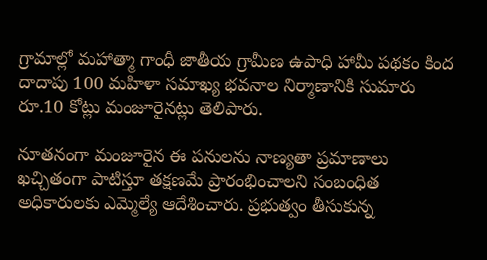గ్రామాల్లో మహాత్మా గాంధీ జాతీయ గ్రామీణ ఉపాధి హామీ పథకం కింద దాదాపు 100 మహిళా సమాఖ్య భవనాల నిర్మాణానికి సుమారు రూ.10 కోట్లు మంజూరైనట్లు తెలిపారు.

నూతనంగా మంజూరైన ఈ పనులను నాణ్యతా ప్రమాణాలు ఖచ్చితంగా పాటిస్తూ తక్షణమే ప్రారంభించాలని సంబంధిత అధికారులకు ఎమ్మెల్యే ఆదేశించారు. ప్రభుత్వం తీసుకున్న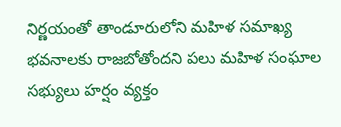నిర్ణయంతో తాండూరులోని మహిళ సమాఖ్య భవనాలకు రాజబోతోందని పలు మహిళ సంఘాల సభ్యులు హర్షం వ్యక్తం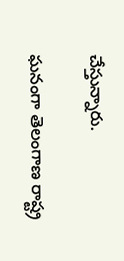చేస్తున్నారు.

ఘనంగా తెలంగాణ రాష్ట్ర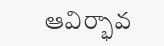ఆవిర్భావ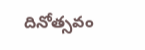దినోత్సవం